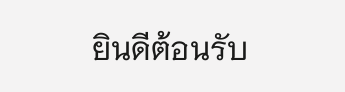ยินดีต้อนรับ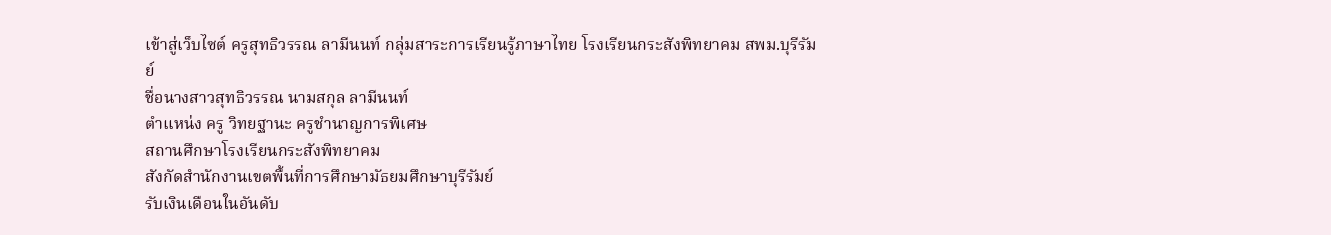เข้าสู่เว็บไซต์ ครูสุทธิวรรณ ลามีนนท์ กลุ่มสาระการเรียนรู้ภาษาไทย โรงเรียนกระสังพิทยาคม สพม.บุรีรัมย์
ชื่อนางสาวสุทธิวรรณ นามสกุล ลามีนนท์
ตำแหน่ง ครู วิทยฐานะ ครูชำนาญการพิเศษ
สถานศึกษาโรงเรียนกระสังพิทยาคม
สังกัดสำนักงานเขตพื้นที่การศึกษามัธยมศึกษาบุรีรัมย์
รับเงินเดือนในอันดับ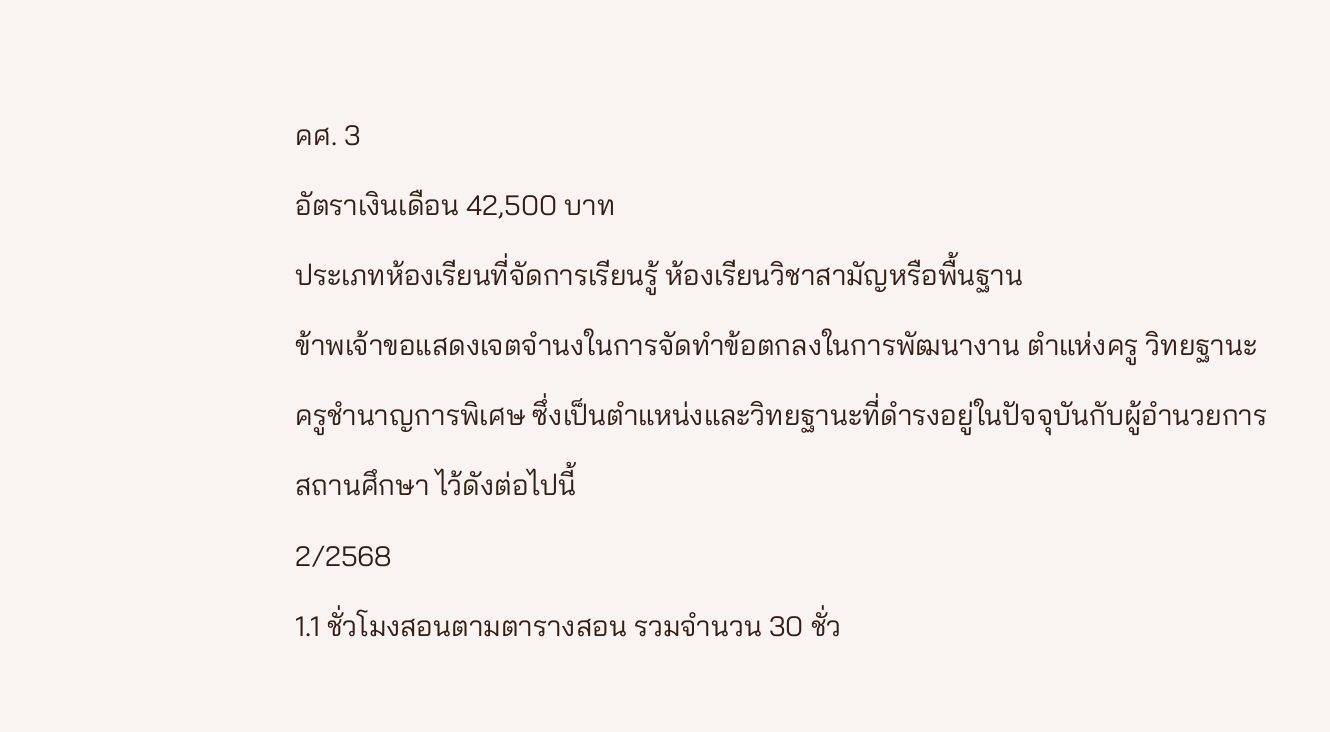คศ. 3
อัตราเงินเดือน 42,500 บาท
ประเภทห้องเรียนที่จัดการเรียนรู้ ห้องเรียนวิชาสามัญหรือพื้นฐาน
ข้าพเจ้าขอแสดงเจตจำนงในการจัดทำข้อตกลงในการพัฒนางาน ตำแห่งครู วิทยฐานะ ครูชำนาญการพิเศษ ซึ่งเป็นตำแหน่งและวิทยฐานะที่ดำรงอยู่ในปัจจุบันกับผู้อำนวยการสถานศึกษา ไว้ดังต่อไปนี้
2/2568
1.1 ชั่วโมงสอนตามตารางสอน รวมจำนวน 30 ชั่ว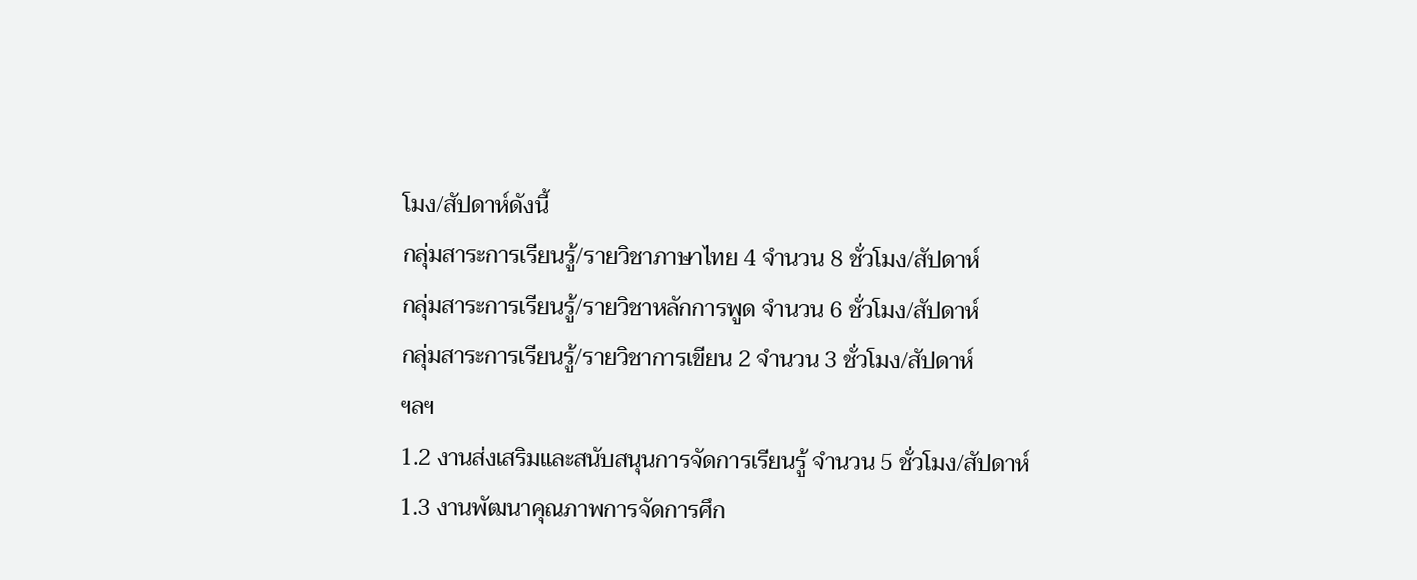โมง/สัปดาห์ดังนี้
กลุ่มสาระการเรียนรู้/รายวิชาภาษาไทย 4 จำนวน 8 ชั่วโมง/สัปดาห์
กลุ่มสาระการเรียนรู้/รายวิชาหลักการพูด จำนวน 6 ชั่วโมง/สัปดาห์
กลุ่มสาระการเรียนรู้/รายวิชาการเขียน 2 จำนวน 3 ชั่วโมง/สัปดาห์
ฯลฯ
1.2 งานส่งเสริมและสนับสนุนการจัดการเรียนรู้ จำนวน 5 ชั่วโมง/สัปดาห์
1.3 งานพัฒนาคุณภาพการจัดการศึก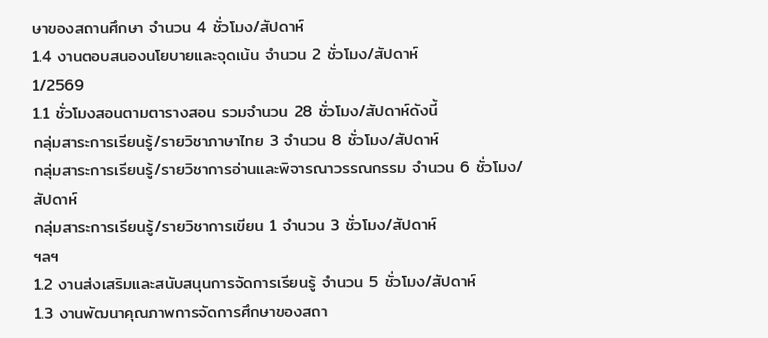ษาของสถานศึกษา จำนวน 4 ชั่วโมง/สัปดาห์
1.4 งานตอบสนองนโยบายและจุดเน้น จำนวน 2 ชั่วโมง/สัปดาห์
1/2569
1.1 ชั่วโมงสอนตามตารางสอน รวมจำนวน 28 ชั่วโมง/สัปดาห์ดังนี้
กลุ่มสาระการเรียนรู้/รายวิชาภาษาไทย 3 จำนวน 8 ชั่วโมง/สัปดาห์
กลุ่มสาระการเรียนรู้/รายวิชาการอ่านและพิจารณาวรรณกรรม จำนวน 6 ชั่วโมง/สัปดาห์
กลุ่มสาระการเรียนรู้/รายวิชาการเขียน 1 จำนวน 3 ชั่วโมง/สัปดาห์
ฯลฯ
1.2 งานส่งเสริมและสนับสนุนการจัดการเรียนรู้ จำนวน 5 ชั่วโมง/สัปดาห์
1.3 งานพัฒนาคุณภาพการจัดการศึกษาของสถา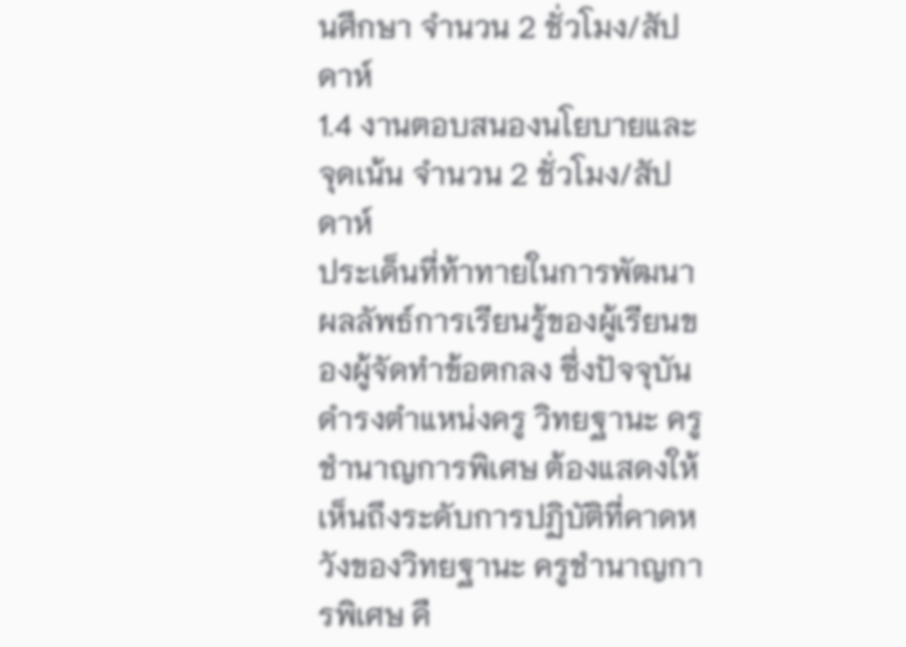นศึกษา จำนวน 2 ชั่วโมง/สัปดาห์
1.4 งานตอบสนองนโยบายและจุดเน้น จำนวน 2 ชั่วโมง/สัปดาห์
ประเด็นที่ท้าทายในการพัฒนาผลลัพธ์การเรียนรู้ของผู้เรียนของผู้จัดทำข้อตกลง ซึ่งปัจจุบัน ดำรงตำแหน่งครู วิทยฐานะ ครูชำนาญการพิเศษ ต้องแสดงให้เห็นถึงระดับการปฏิบัติที่คาดหวังของวิทยฐานะ ครูชำนาญการพิเศษ คื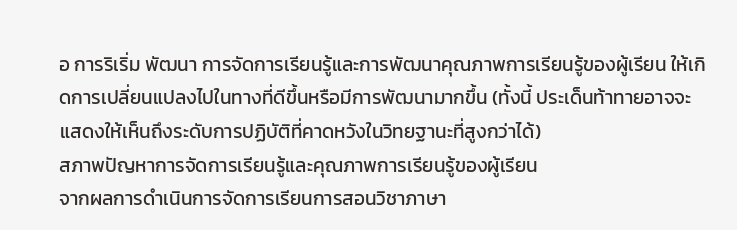อ การริเริ่ม พัฒนา การจัดการเรียนรู้และการพัฒนาคุณภาพการเรียนรู้ของผู้เรียน ให้เกิดการเปลี่ยนแปลงไปในทางที่ดีขึ้นหรือมีการพัฒนามากขึ้น (ทั้งนี้ ประเด็นท้าทายอาจจะแสดงให้เห็นถึงระดับการปฏิบัติที่คาดหวังในวิทยฐานะที่สูงกว่าได้)
สภาพปัญหาการจัดการเรียนรู้และคุณภาพการเรียนรู้ของผู้เรียน
จากผลการดำเนินการจัดการเรียนการสอนวิชาภาษา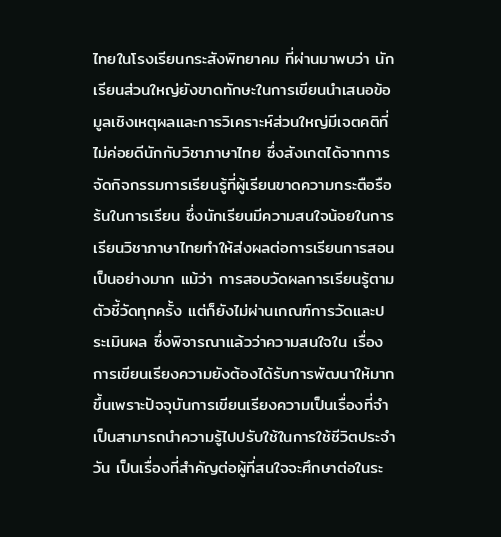ไทยในโรงเรียนกระสังพิทยาคม ที่ผ่านมาพบว่า นักเรียนส่วนใหญ่ยังขาดทักษะในการเขียนนำเสนอข้อมูลเชิงเหตุผลและการวิเคราะห์ส่วนใหญ่มีเจตคติที่ไม่ค่อยดีนักกับวิชาภาษาไทย ซึ่งสังเกตได้จากการจัดกิจกรรมการเรียนรู้ที่ผู้เรียนขาดความกระตือรือร้นในการเรียน ซึ่งนักเรียนมีความสนใจน้อยในการเรียนวิชาภาษาไทยทำให้ส่งผลต่อการเรียนการสอนเป็นอย่างมาก แม้ว่า การสอบวัดผลการเรียนรู้ตามตัวชี้วัดทุกครั้ง แต่ก็ยังไม่ผ่านเกณฑ์การวัดและประเมินผล ซึ่งพิจารณาแล้วว่าความสนใจใน เรื่อง การเขียนเรียงความยังต้องได้รับการพัฒนาให้มากขึ้นเพราะปัจจุบันการเขียนเรียงความเป็นเรื่องที่จำเป็นสามารถนำความรู้ไปปรับใช้ในการใช้ชีวิตประจำวัน เป็นเรื่องที่สำคัญต่อผู้ที่สนใจจะศึกษาต่อในระ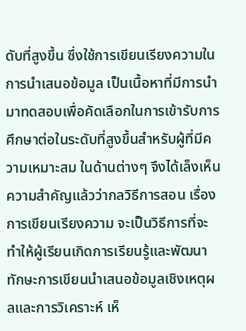ดับที่สูงขึ้น ซึ่งใช้การเขียนเรียงความในการนำเสนอข้อมูล เป็นเนื้อหาที่มีการนำมาทดสอบเพื่อคัดเลือกในการเข้ารับการศึกษาต่อในระดับที่สูงขึ้นสำหรับผู้ที่มีความเหมาะสม ในด้านต่างๆ จึงได้เล็งเห็นความสำคัญแล้วว่ากลวิธีการสอน เรื่อง การเขียนเรียงความ จะเป็นวิธีการที่จะทำให้ผู้เรียนเกิดการเรียนรู้และพัฒนาทักษะการเขียนนำเสนอข้อมูลเชิงเหตุผลและการวิเคราะห์ เห็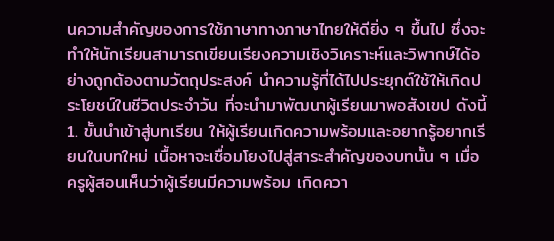นความสำคัญของการใช้ภาษาทางภาษาไทยให้ดียิ่ง ๆ ขึ้นไป ซึ่งจะทำให้นักเรียนสามารถเขียนเรียงความเชิงวิเคราะห์และวิพากษ์ได้อย่างถูกต้องตามวัตถุประสงค์ นำความรู้ที่ได้ไปประยุกต์ใช้ให้เกิดประโยชน์ในชีวิตประจำวัน ที่จะนำมาพัฒนาผู้เรียนมาพอสังเขป ดังนี้
1. ขั้นนำเข้าสู่บทเรียน ให้ผู้เรียนเกิดความพร้อมและอยากรู้อยากเรียนในบทใหม่ เนื้อหาจะเชื่อมโยงไปสู่สาระสำคัญของบทนั้น ๆ เมื่อครูผู้สอนเห็นว่าผู้เรียนมีความพร้อม เกิดควา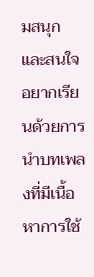มสนุก และสนใจอยากเรียนด้วยการนำบทเพลงที่มีเนื้อหาการใช้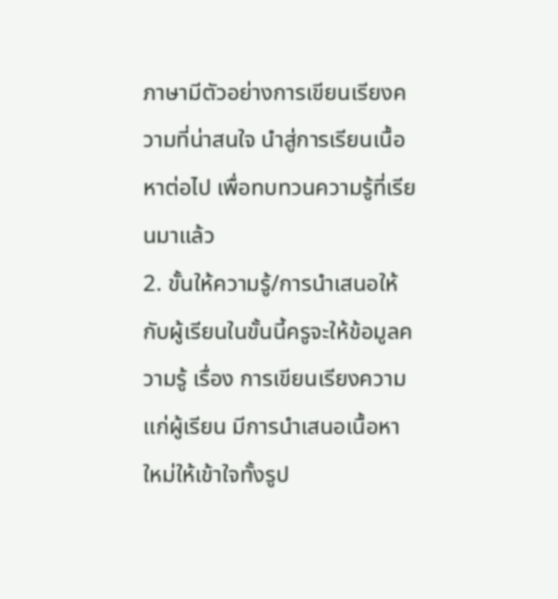ภาษามีตัวอย่างการเขียนเรียงความที่น่าสนใจ นำสู่การเรียนเนื้อหาต่อไป เพื่อทบทวนความรู้ที่เรียนมาแล้ว
2. ขั้นให้ความรู้/การนำเสนอให้กับผู้เรียนในขั้นนี้ครูจะให้ข้อมูลความรู้ เรื่อง การเขียนเรียงความ แก่ผู้เรียน มีการนำเสนอเนื้อหาใหม่ให้เข้าใจทั้งรูป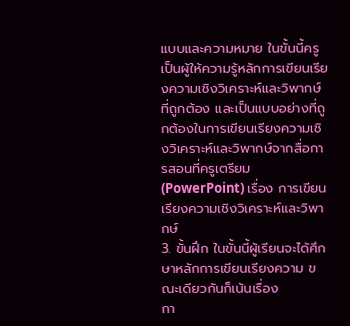แบบและความหมาย ในขั้นนี้ครูเป็นผู้ให้ความรู้หลักการเขียนเรียงความเชิงวิเคราะห์และวิพากษ์ที่ถูกต้อง และเป็นแบบอย่างที่ถูกต้องในการเขียนเรียงความเชิงวิเคราะห์และวิพากษ์จากสื่อการสอนที่ครูเตรียม (PowerPoint) เรื่อง การเขียนเรียงความเชิงวิเคราะห์และวิพากษ์
3. ขั้นฝึก ในขั้นนี้ผู้เรียนจะได้ศึกษาหลักการเขียนเรียงความ ขณะเดียวกันก็เน้นเรื่อง
กา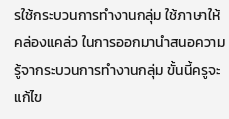รใช้กระบวนการทำงานกลุ่ม ใช้ภาษาให้คล่องแคล่ว ในการออกมานำสนอความรู้จากระบวนการทำงานกลุ่ม ขั้นนี้ครูจะแก้ไข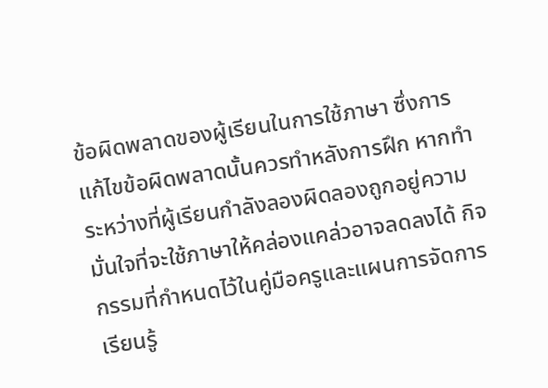ข้อผิดพลาดของผู้เรียนในการใช้ภาษา ซึ่งการแก้ไขข้อผิดพลาดนั้นควรทำหลังการฝึก หากทำระหว่างที่ผู้เรียนกำลังลองผิดลองถูกอยู่ความมั่นใจที่จะใช้ภาษาให้คล่องแคล่วอาจลดลงได้ กิจกรรมที่กำหนดไว้ในคู่มือครูและแผนการจัดการเรียนรู้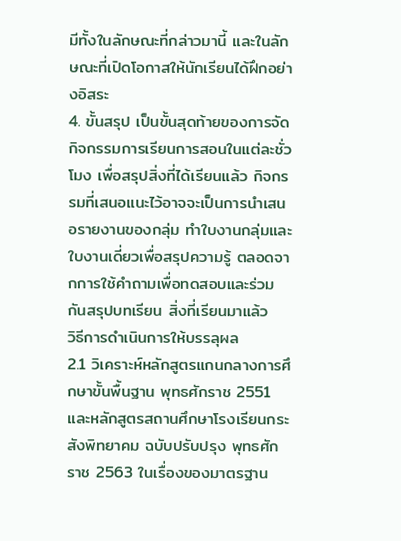มีทั้งในลักษณะที่กล่าวมานี้ และในลักษณะที่เปิดโอกาสให้นักเรียนได้ฝึกอย่างอิสระ
4. ขั้นสรุป เป็นขั้นสุดท้ายของการจัดกิจกรรมการเรียนการสอนในแต่ละชั่วโมง เพื่อสรุปสิ่งที่ได้เรียนแล้ว กิจกรรมที่เสนอแนะไว้อาจจะเป็นการนำเสนอรายงานของกลุ่ม ทำใบงานกลุ่มและใบงานเดี่ยวเพื่อสรุปความรู้ ตลอดจากการใช้คำถามเพื่อทดสอบและร่วมกันสรุปบทเรียน สิ่งที่เรียนมาแล้ว
วิธีการดำเนินการให้บรรลุผล
2.1 วิเคราะห์หลักสูตรแกนกลางการศึกษาขั้นพื้นฐาน พุทธศักราช 2551 และหลักสูตรสถานศึกษาโรงเรียนกระสังพิทยาคม ฉบับปรับปรุง พุทธศักราช 2563 ในเรื่องของมาตรฐาน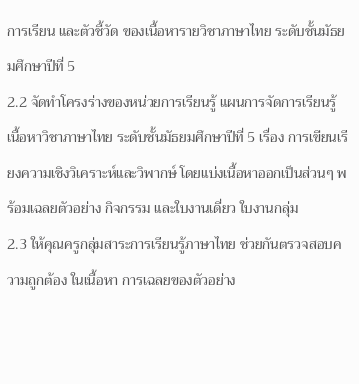การเรียน และตัวชี้วัด ของเนื้อหารายวิชาภาษาไทย ระดับชั้นมัธยมศึกษาปีที่ 5
2.2 จัดทำโครงร่างของหน่วยการเรียนรู้ แผนการจัดการเรียนรู้ เนื้อหาวิชาภาษาไทย ระดับชั้นมัธยมศึกษาปีที่ 5 เรื่อง การเขียนเรียงความเชิงวิเคราะห์และวิพากษ์ โดยแบ่งเนื้อหาออกเป็นส่วนๆ พร้อมเฉลยตัวอย่าง กิจกรรม และใบงานเดี่ยว ใบงานกลุ่ม
2.3 ให้คุณครูกลุ่มสาระการเรียนรู้ภาษาไทย ช่วยกันตรวจสอบความถูกต้อง ในเนื้อหา การเฉลยของตัวอย่าง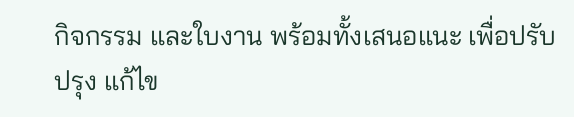กิจกรรม และใบงาน พร้อมทั้งเสนอแนะ เพื่อปรับปรุง แก้ไข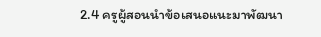2.4 ครูผู้สอนนำข้อเสนอแนะมาพัฒนา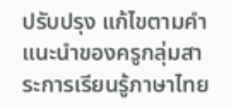ปรับปรุง แก้ไขตามคำแนะนำของครูกลุ่มสาระการเรียนรู้ภาษาไทย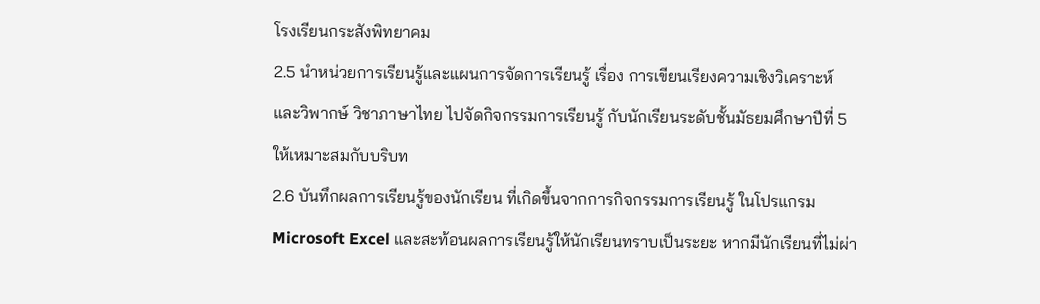โรงเรียนกระสังพิทยาคม
2.5 นำหน่วยการเรียนรู้และแผนการจัดการเรียนรู้ เรื่อง การเขียนเรียงความเชิงวิเคราะห์และวิพากษ์ วิชาภาษาไทย ไปจัดกิจกรรมการเรียนรู้ กับนักเรียนระดับชั้นมัธยมศึกษาปีที่ 5 ให้เหมาะสมกับบริบท
2.6 บันทึกผลการเรียนรู้ของนักเรียน ที่เกิดขึ้นจากการกิจกรรมการเรียนรู้ ในโปรแกรม Microsoft Excel และสะท้อนผลการเรียนรู้ให้นักเรียนทราบเป็นระยะ หากมีนักเรียนที่ไม่ผ่า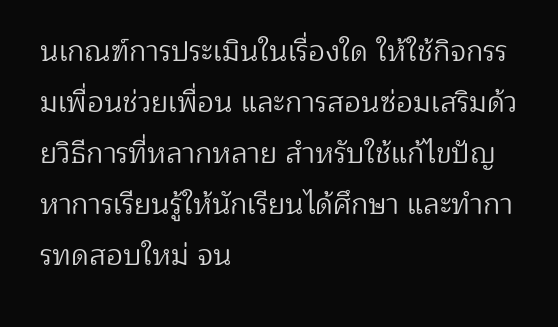นเกณฑ์การประเมินในเรื่องใด ให้ใช้กิจกรรมเพื่อนช่วยเพื่อน และการสอนซ่อมเสริมด้วยวิธีการที่หลากหลาย สำหรับใช้แก้ไขปัญหาการเรียนรู้ให้นักเรียนได้ศึกษา และทำการทดสอบใหม่ จน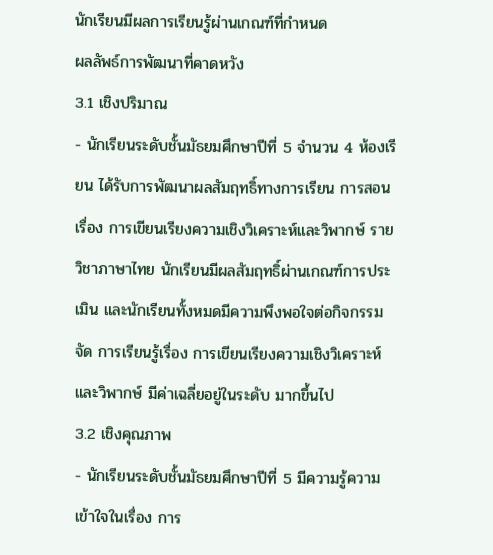นักเรียนมีผลการเรียนรู้ผ่านเกณฑ์ที่กำหนด
ผลลัพธ์การพัฒนาที่คาดหวัง
3.1 เชิงปริมาณ
- นักเรียนระดับชั้นมัธยมศึกษาปีที่ 5 จำนวน 4 ห้องเรียน ได้รับการพัฒนาผลสัมฤทธิ์ทางการเรียน การสอน เรื่อง การเขียนเรียงความเชิงวิเคราะห์และวิพากษ์ รายวิชาภาษาไทย นักเรียนมีผลสัมฤทธิ์ผ่านเกณฑ์การประเมิน และนักเรียนทั้งหมดมีความพึงพอใจต่อกิจกรรมจัด การเรียนรู้เรื่อง การเขียนเรียงความเชิงวิเคราะห์และวิพากษ์ มีค่าเฉลี่ยอยู่ในระดับ มากขึ้นไป
3.2 เชิงคุณภาพ
- นักเรียนระดับชั้นมัธยมศึกษาปีที่ 5 มีความรู้ความเข้าใจในเรื่อง การ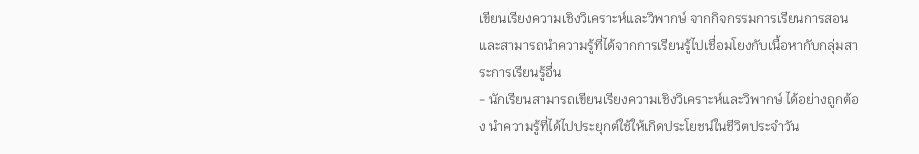เขียนเรียงความเชิงวิเคราะห์และวิพากษ์ จากกิจกรรมการเรียนการสอน และสามารถนำความรู้ที่ได้จากการเรียนรู้ไปเชื่อมโยงกับเนื้อหากับกลุ่มสาระการเรียนรู้อื่น
- นักเรียนสามารถเขียนเรียงความเชิงวิเคราะห์และวิพากษ์ ได้อย่างถูกต้อง นำความรู้ที่ได้ไปประยุกต์ใช้ให้เกิดประโยชน์ในชีวิตประจำวัน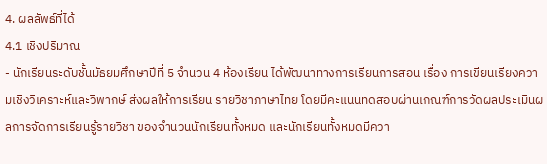4. ผลลัพธ์ที่ได้
4.1 เชิงปริมาณ
- นักเรียนระดับชั้นมัธยมศึกษาปีที่ 5 จำนวน 4 ห้องเรียน ได้พัฒนาทางการเรียนการสอน เรื่อง การเขียนเรียงความเชิงวิเคราะห์และวิพากษ์ ส่งผลให้การเรียน รายวิชาภาษาไทย โดยมีคะแนนทดสอบผ่านเกณฑ์การวัดผลประเมินผลการจัดการเรียนรู้รายวิชา ของจำนวนนักเรียนทั้งหมด และนักเรียนทั้งหมดมีควา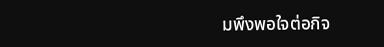มพึงพอใจต่อกิจ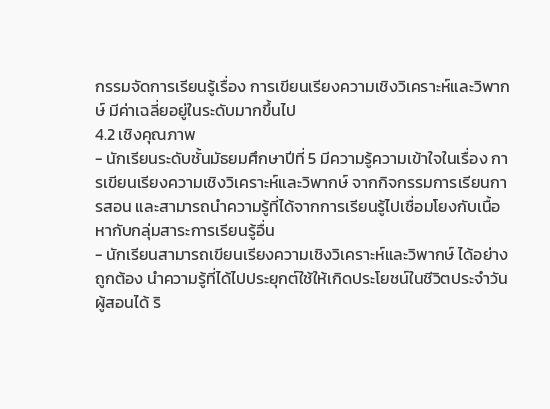กรรมจัดการเรียนรู้เรื่อง การเขียนเรียงความเชิงวิเคราะห์และวิพากษ์ มีค่าเฉลี่ยอยู่ในระดับมากขึ้นไป
4.2 เชิงคุณภาพ
- นักเรียนระดับชั้นมัธยมศึกษาปีที่ 5 มีความรู้ความเข้าใจในเรื่อง การเขียนเรียงความเชิงวิเคราะห์และวิพากษ์ จากกิจกรรมการเรียนการสอน และสามารถนำความรู้ที่ได้จากการเรียนรู้ไปเชื่อมโยงกับเนื้อหากับกลุ่มสาระการเรียนรู้อื่น
- นักเรียนสามารถเขียนเรียงความเชิงวิเคราะห์และวิพากษ์ ได้อย่างถูกต้อง นำความรู้ที่ได้ไปประยุกต์ใช้ให้เกิดประโยชน์ในชีวิตประจำวัน
ผู้สอนได้ ริ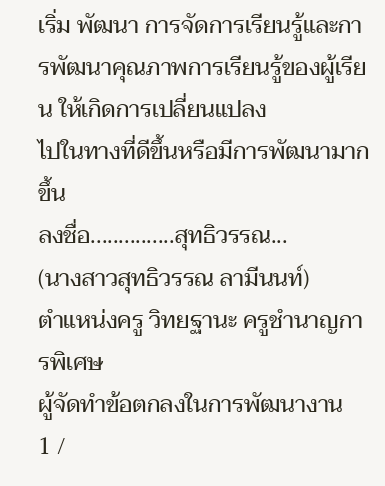เริ่ม พัฒนา การจัดการเรียนรู้และการพัฒนาคุณภาพการเรียนรู้ของผู้เรียน ให้เกิดการเปลี่ยนแปลง
ไปในทางที่ดีขึ้นหรือมีการพัฒนามากขึ้น
ลงชื่อ...............สุทธิวรรณ...
(นางสาวสุทธิวรรณ ลามีนนท์)
ตำแหน่งครู วิทยฐานะ ครูชำนาญการพิเศษ
ผู้จัดทำข้อตกลงในการพัฒนางาน
1 /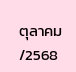ตุลาคม /2568